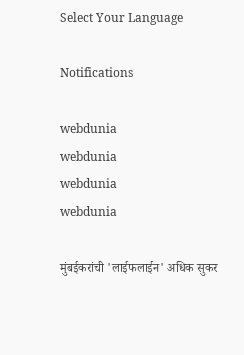Select Your Language

Notifications

webdunia
webdunia
webdunia
webdunia

मुंबईकरांची 'लाईफलाईन' अधिक सुकर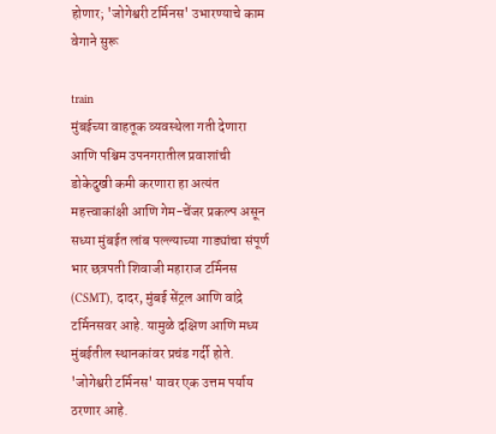होणार; 'जोगेश्वरी टर्मिनस' उभारण्याचे काम वेगाने सुरू

train
मुंबईच्या वाहतूक व्यवस्थेला गती देणारा आणि पश्चिम उपनगरातील प्रवाशांची डोकेदुखी कमी करणारा हा अत्यंत महत्त्वाकांक्षी आणि गेम-चेंजर प्रकल्प असून सध्या मुंबईत लांब पल्ल्याच्या गाड्यांचा संपूर्ण भार छत्रपती शिवाजी महाराज टर्मिनस (CSMT), दादर, मुंबई सेंट्रल आणि वांद्रे टर्मिनसवर आहे. यामुळे दक्षिण आणि मध्य मुंबईतील स्थानकांवर प्रचंड गर्दी होते. 'जोगेश्वरी टर्मिनस' यावर एक उत्तम पर्याय ठरणार आहे.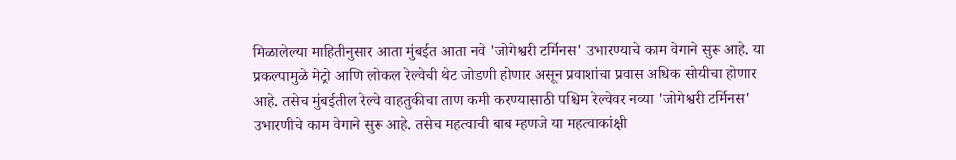मिळालेल्या माहितीनुसार आता मुंबईत आता नवे 'जोगेश्वरी टर्मिनस' उभारण्याचे काम वेगाने सुरू आहे. या प्रकल्पामुळे मेट्रो आणि लोकल रेल्वेची थेट जोडणी होणार असून प्रवाशांचा प्रवास अधिक सोयीचा होणार आहे. तसेच मुंबईतील रेल्वे वाहतुकीचा ताण कमी करण्यासाठी पश्चिम रेल्वेवर नव्या 'जोगेश्वरी टर्मिनस' उभारणीचे काम वेगाने सुरू आहे. तसेच महत्वाची बाब म्हणजे या महत्वाकांक्षी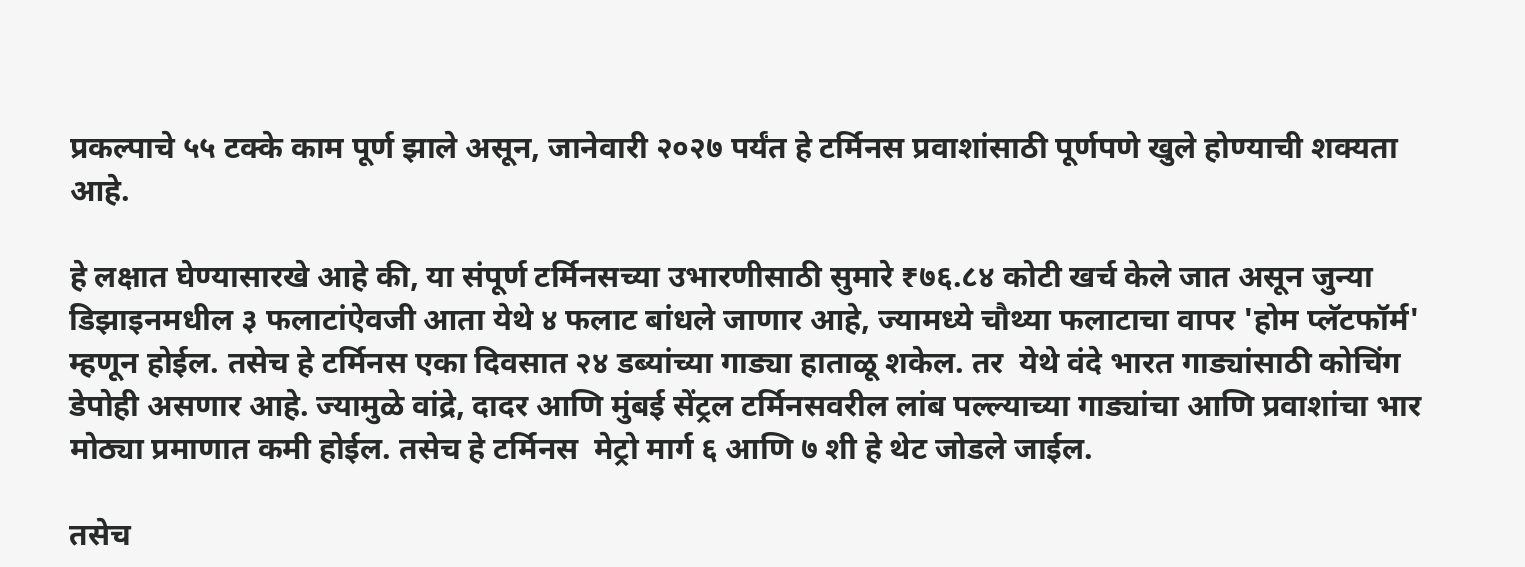प्रकल्पाचे ५५ टक्के काम पूर्ण झाले असून, जानेवारी २०२७ पर्यंत हे टर्मिनस प्रवाशांसाठी पूर्णपणे खुले होण्याची शक्यता आहे.

हे लक्षात घेण्यासारखे आहे की, या संपूर्ण टर्मिनसच्या उभारणीसाठी सुमारे ₹७६.८४ कोटी खर्च केले जात असून जुन्या डिझाइनमधील ३ फलाटांऐवजी आता येथे ४ फलाट बांधले जाणार आहे, ज्यामध्ये चौथ्या फलाटाचा वापर 'होम प्लॅटफॉर्म' म्हणून होईल. तसेच हे टर्मिनस एका दिवसात २४ डब्यांच्या गाड्या हाताळू शकेल. तर  येथे वंदे भारत गाड्यांसाठी कोचिंग डेपोही असणार आहे. ज्यामुळे वांद्रे, दादर आणि मुंबई सेंट्रल टर्मिनसवरील लांब पल्ल्याच्या गाड्यांचा आणि प्रवाशांचा भार मोठ्या प्रमाणात कमी होईल. तसेच हे टर्मिनस  मेट्रो मार्ग ६ आणि ७ शी हे थेट जोडले जाईल.

तसेच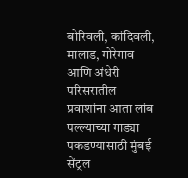बोरिवली, कांदिवली, मालाड, गोरेगाव आणि अंधेरी परिसरातील प्रवाशांना आता लांब पल्ल्याच्या गाड्या पकडण्यासाठी मुंबई सेंट्रल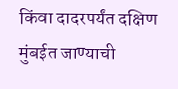किंवा दादरपर्यंत दक्षिण मुंबईत जाण्याची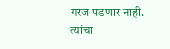गरज पडणार नाही. त्यांचा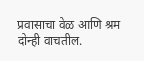प्रवासाचा वेळ आणि श्रम दोन्ही वाचतील.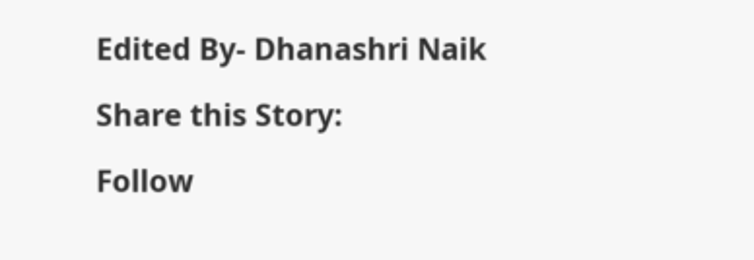Edited By- Dhanashri Naik

Share this Story:

Follow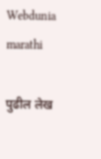Webdunia marathi

पुढील लेख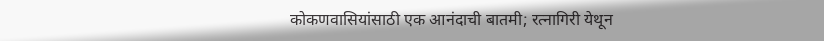कोकणवासियांसाठी एक आनंदाची बातमी; रत्नागिरी येथून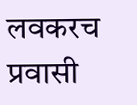लवकरच प्रवासी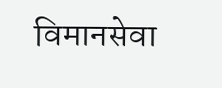विमानसेवा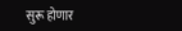सुरू होणार